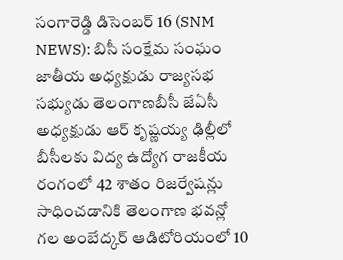సంగారెడ్డి డిసెంబర్ 16 (SNM NEWS): బిసీ సంక్షేమ సంఘం జాతీయ అధ్యక్షుడు రాజ్యసభ సభ్యుడు తెలంగాణబీసీ జేఏసీ అధ్యక్షుడు ఆర్ కృష్ణయ్య ఢిల్లీలో బీసీలకు విద్య ఉద్యోగ రాజకీయ రంగంలో 42 శాతం రిజర్వేషన్లు సాధించడానికి తెలంగాణ భవన్లో గల అంబేద్కర్ ఆడిటోరియంలో 10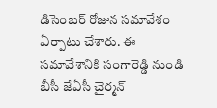డిసెంబర్ రోజున సమావేశం ఏర్పాటు చేశారు. ఈ సమావేశానికి సంగారెడ్డి నుండి బీసీ జేఏసీ చైర్మన్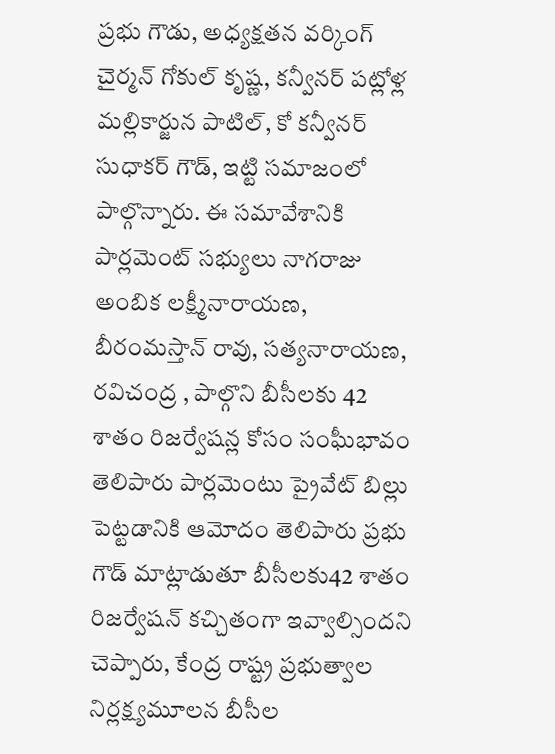ప్రభు గౌడు, అధ్యక్షతన వర్కింగ్ చైర్మన్ గోకుల్ కృష్ణ, కన్వీనర్ పట్లోళ్ల మల్లికార్జున పాటిల్, కో కన్వీనర్ సుధాకర్ గౌడ్, ఇట్టి సమాజంలో పాల్గొన్నారు. ఈ సమావేశానికి పార్లమెంట్ సభ్యులు నాగరాజు అంబిక లక్ష్మీనారాయణ, బీరంమస్తాన్ రావు, సత్యనారాయణ, రవిచంద్ర , పాల్గొని బీసీలకు 42 శాతం రిజర్వేషన్ల కోసం సంఘీభావం తెలిపారు పార్లమెంటు ప్రైవేట్ బిల్లు పెట్టడానికి ఆమోదం తెలిపారు ప్రభు గౌడ్ మాట్లాడుతూ బీసీలకు42 శాతం రిజర్వేషన్ కచ్చితంగా ఇవ్వాల్సిందని చెప్పారు, కేంద్ర రాష్ట్ర ప్రభుత్వాల నిర్లక్ష్యమూలన బీసీల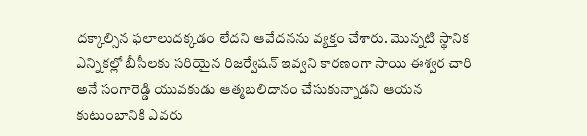దక్కాల్సిన ఫలాలుదక్కడం లేదని ఆవేదనను వ్యక్తం చేశారు. మొన్నటి స్థానిక ఎన్నికల్లో బీసీలకు సరియైన రిజర్వేషన్ ఇవ్వని కారణంగా సాయి ఈశ్వర చారి అనే సంగారెడ్డి యువకుడు ఆత్మబలిదానం చేసుకున్నాడని ఆయన కుటుంబానికి ఎవరు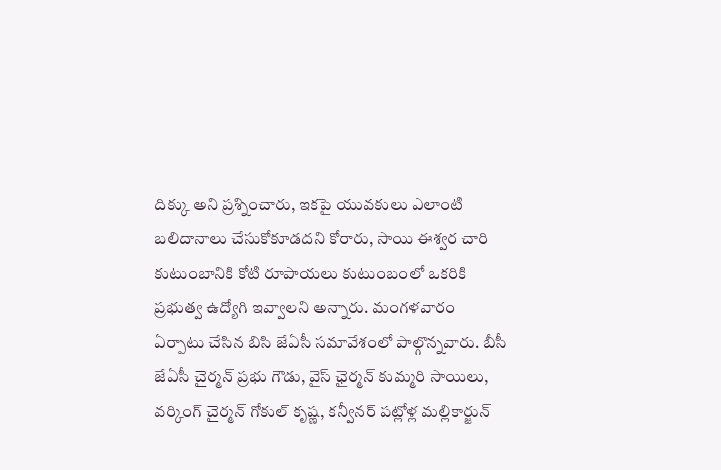దిక్కు అని ప్రశ్నించారు, ఇకపై యువకులు ఎలాంటి బలిదానాలు చేసుకోకూడదని కోరారు, సాయి ఈశ్వర చారి కుటుంబానికి కోటి రూపాయలు కుటుంబంలో ఒకరికి ప్రభుత్వ ఉద్యోగి ఇవ్వాలని అన్నారు. మంగళవారం ఏర్పాటు చేసిన బిసి జేఏసీ సమావేశంలో పాల్గొన్నవారు. బీసీ జేఏసీ చైర్మన్ ప్రభు గౌడు, వైస్ ఛైర్మన్ కుమ్మరి సాయిలు, వర్కింగ్ చైర్మన్ గోకుల్ కృష్ణ, కన్వీనర్ పట్లోళ్ల మల్లికార్జున్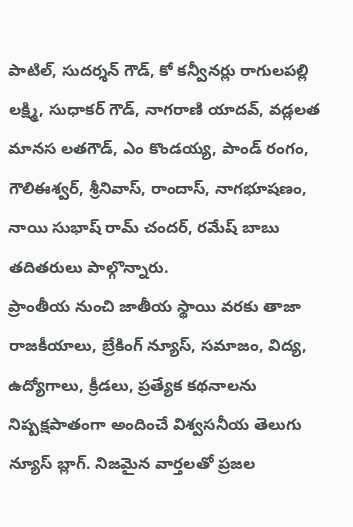పాటిల్, సుదర్శన్ గౌడ్, కో కన్వీనర్లు రాగులపల్లి లక్ష్మి, సుధాకర్ గౌడ్, నాగరాణి యాదవ్, వడ్లలత మానస లతగౌడ్, ఎం కొండయ్య, పాండ్ రంగం, గౌలిఈశ్వర్, శ్రీనివాస్, రాందాస్, నాగభూషణం, నాయి సుభాష్ రామ్ చందర్, రమేష్ బాబు తదితరులు పాల్గొన్నారు.
ప్రాంతీయ నుంచి జాతీయ స్థాయి వరకు తాజా రాజకీయాలు, బ్రేకింగ్ న్యూస్, సమాజం, విద్య, ఉద్యోగాలు, క్రీడలు, ప్రత్యేక కథనాలను నిష్పక్షపాతంగా అందించే విశ్వసనీయ తెలుగు న్యూస్ బ్లాగ్. నిజమైన వార్తలతో ప్రజల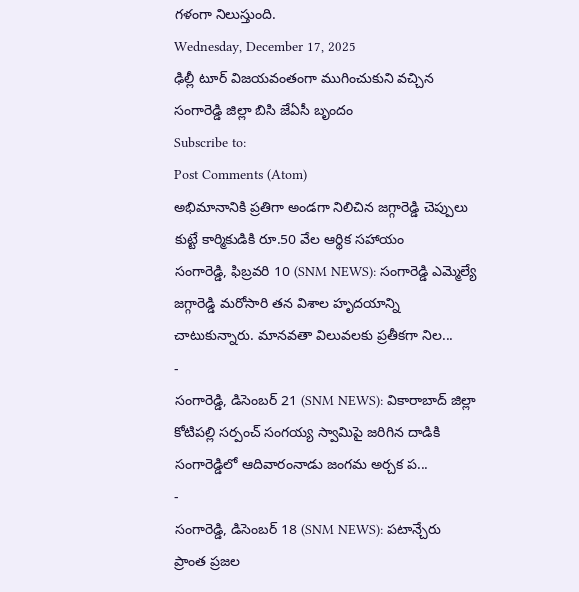గళంగా నిలుస్తుంది.
Wednesday, December 17, 2025
ఢిల్లీ టూర్ విజయవంతంగా ముగించుకుని వచ్చిన సంగారెడ్డి జిల్లా బిసి జేఏసీ బృందం
Subscribe to:
Post Comments (Atom)
అభిమానానికి ప్రతిగా అండగా నిలిచిన జగ్గారెడ్డి చెప్పులు కుట్టే కార్మికుడికి రూ.50 వేల ఆర్థిక సహాయం
సంగారెడ్డి, ఫిబ్రవరి 10 (SNM NEWS): సంగారెడ్డి ఎమ్మెల్యే జగ్గారెడ్డి మరోసారి తన విశాల హృదయాన్ని చాటుకున్నారు. మానవతా విలువలకు ప్రతీకగా నిల...
-
సంగారెడ్డి, డిసెంబర్ 21 (SNM NEWS): వికారాబాద్ జిల్లా కోటిపల్లి సర్పంచ్ సంగయ్య స్వామిపై జరిగిన దాడికి సంగారెడ్డిలో ఆదివారంనాడు జంగమ అర్చక ప...
-
సంగారెడ్డి, డిసెంబర్ 18 (SNM NEWS): పటాన్చేరు ప్రాంత ప్రజల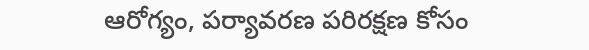ఆరోగ్యం, పర్యావరణ పరిరక్షణ కోసం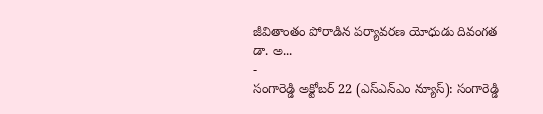జీవితాంతం పోరాడిన పర్యావరణ యోధుడు దివంగత డా. అ...
-
సంగారెడ్డి అక్టోబర్ 22 (ఎస్ఎన్ఎం న్యూస్): సంగారెడ్డి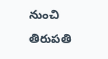నుంచి తిరుపతి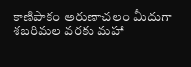కాణిపాకం అరుణాచలం మీదుగా శబరిమల వరకు మహా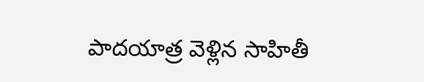పాదయాత్ర వెళ్లిన సాహితీ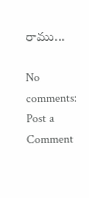రాము...

No comments:
Post a Comment